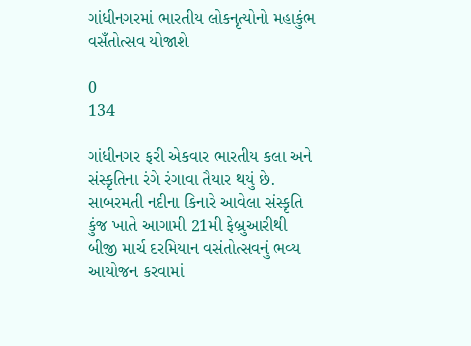ગાંધીનગરમાં ભારતીય લોકનૃત્યોનો મહાકુંભ વસઁતોત્સવ યોજાશે

0
134

ગાંધીનગર ફરી એકવાર ભારતીય કલા અને સંસ્કૃતિના રંગે રંગાવા તૈયાર થયું છે. સાબરમતી નદીના કિનારે આવેલા સંસ્કૃતિ કુંજ ખાતે આગામી 21મી ફેબ્રુઆરીથી બીજી માર્ચ દરમિયાન વસંતોત્સવનું ભવ્ય આયોજન કરવામાં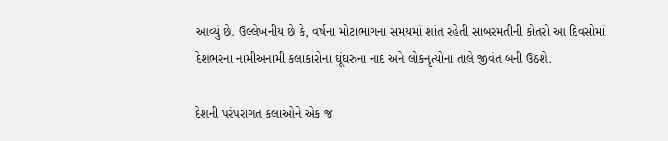આવ્યું છે. ઉલ્લેખનીય છે કે, વર્ષના મોટાભાગના સમયમાં શાંત રહેતી સાબરમતીની કોતરો આ દિવસોમાં દેશભરના નામીઅનામી કલાકારોના ઘૂંઘરુના નાદ અને લોકનૃત્યોના તાલે જીવંત બની ઉઠશે.

દેશની પરંપરાગત કલાઓને એક જ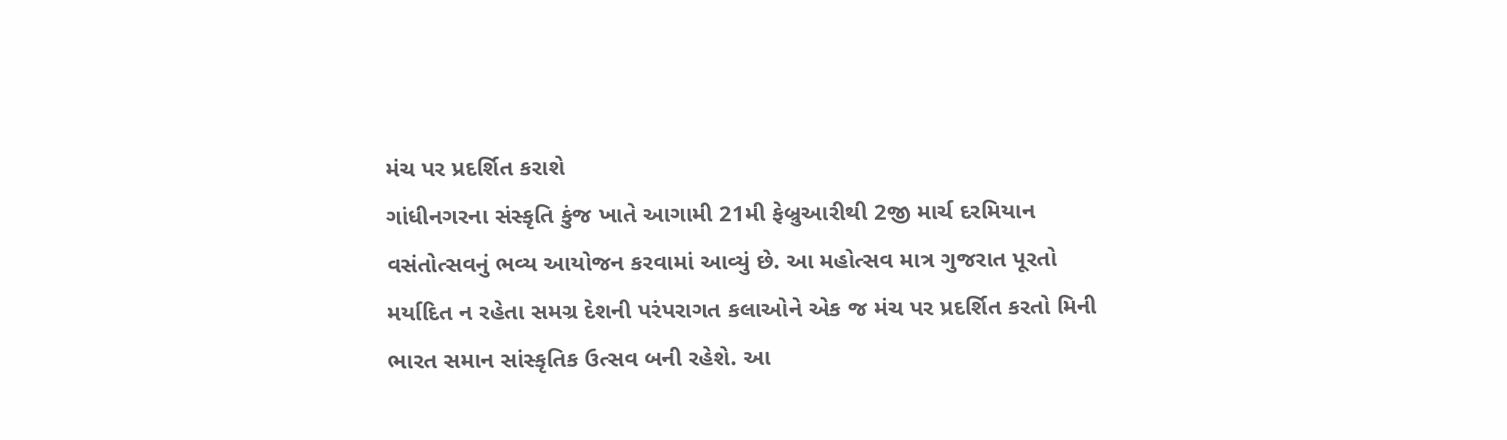મંચ પર પ્રદર્શિત કરાશે
ગાંધીનગરના સંસ્કૃતિ કુંજ ખાતે આગામી 21મી ફેબ્રુઆરીથી 2જી માર્ચ દરમિયાન વસંતોત્સવનું ભવ્ય આયોજન કરવામાં આવ્યું છે. આ મહોત્સવ માત્ર ગુજરાત પૂરતો મર્યાદિત ન રહેતા સમગ્ર દેશની પરંપરાગત કલાઓને એક જ મંચ પર પ્રદર્શિત કરતો મિની ભારત સમાન સાંસ્કૃતિક ઉત્સવ બની રહેશે. આ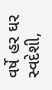વર્ષે હર ઘર સ્વદેશી,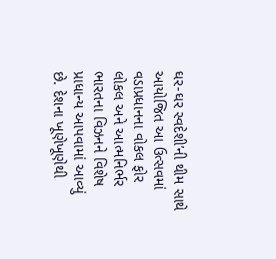ઘર-ઘર સ્વદેશી’ની થીમ સાથે આયોજિત આ ઉત્સવમાં વડાપ્રધાનના વોકલ ફોર લોકલ અને આત્મનિર્ભર ભારતના વિઝનને વિશેષ પ્રાધાન્ય આપવામાં આવ્યું છે. દેશના ખૂણેખૂણેથી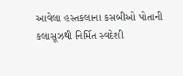આવેલા હસ્તકલાના કસબીઓ પોતાની કલાસૂઝથી નિર્મિત સ્વદેશી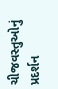ચીજવસ્તુઓનું પ્રદર્શન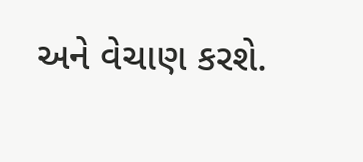અને વેચાણ કરશે.